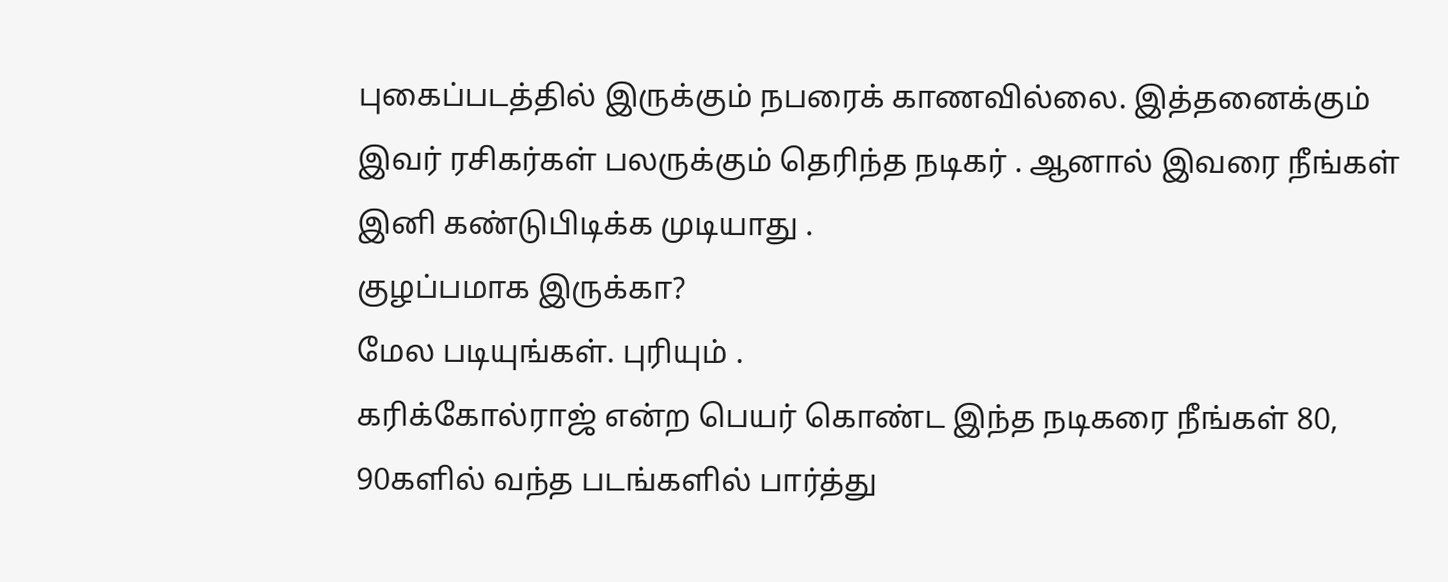புகைப்படத்தில் இருக்கும் நபரைக் காணவில்லை. இத்தனைக்கும் இவர் ரசிகர்கள் பலருக்கும் தெரிந்த நடிகர் . ஆனால் இவரை நீங்கள் இனி கண்டுபிடிக்க முடியாது .
குழப்பமாக இருக்கா?
மேல படியுங்கள். புரியும் .
கரிக்கோல்ராஜ் என்ற பெயர் கொண்ட இந்த நடிகரை நீங்கள் 80, 90களில் வந்த படங்களில் பார்த்து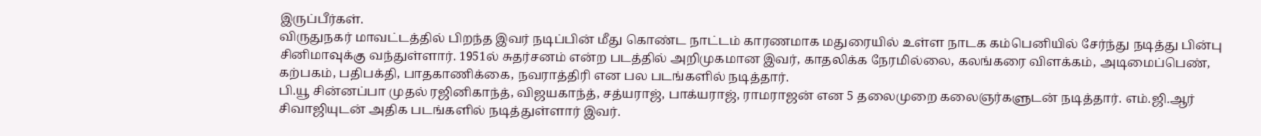இருப்பீர்கள்.
விருதுநகர் மாவட்டத்தில் பிறந்த இவர் நடிப்பின் மீது கொண்ட நாட்டம் காரணமாக மதுரையில் உள்ள நாடக கம்பெனியில் சேர்ந்து நடித்து பின்பு சினிமாவுக்கு வந்துள்ளார். 1951ல் சுதர்சனம் என்ற படத்தில் அறிமுகமான இவர், காதலிக்க நேரமில்லை, கலங்கரை விளக்கம், அடிமைப்பெண், கற்பகம், பதிபக்தி, பாதகாணிக்கை, நவராத்திரி என பல படங்களில் நடித்தார்.
பி.யூ சின்னப்பா முதல் ரஜினிகாந்த், விஜயகாந்த், சத்யராஜ், பாக்யராஜ், ராமராஜன் என 5 தலைமுறை கலைஞர்களுடன் நடித்தார். எம்.ஜி.ஆர் சிவாஜியுடன் அதிக படங்களில் நடித்துள்ளார் இவர்.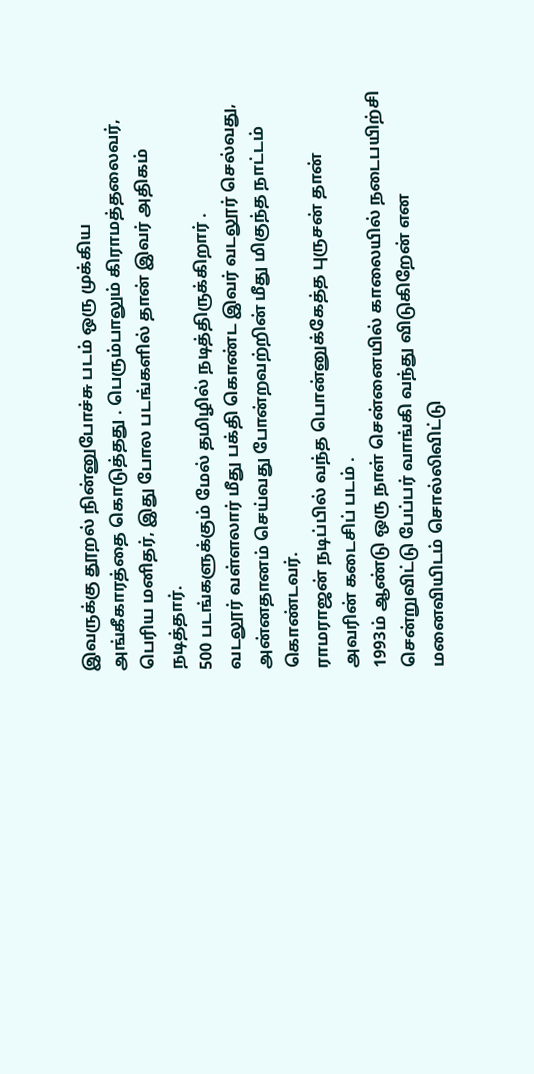இவருக்கு தூறல் நின்னுபோச்சு படம் ஒரு முக்கிய அங்கீகாரத்தை கொடுத்தது . பெரும்பாலும் கிராமத்தலைவர், பெரிய மனிதர், இது போல படங்களில் தான் இவர் அதிகம் நடித்தார்.
500 படங்களுக்கும் மேல் தமிழில் நடித்திருக்கிறார் .
வடலூர் வள்ளலார் மீது பக்தி கொண்ட இவர் வடலூர் செல்வது, அன்னதானம் செய்வது போன்றவற்றின் மீது மிகுந்த நாட்டம் கொண்டவர்.
ராமராஜன் நடிப்பில் வந்த பொன்னுக்கேத்த புருசன் தான் அவரின் கடைசிப் படம் .
1993ம் ஆண்டு ஒரு நாள் சென்னையில் காலையில் நடைபயிற்சி சென்றுவிட்டு பேப்பர் வாங்கி வந்து விடுகிறேன் என மனைவியிடம் சொல்லிவிட்டு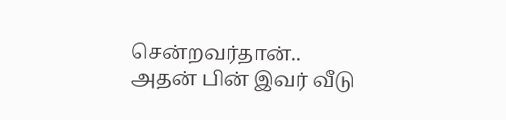சென்றவர்தான்.. அதன் பின் இவர் வீடு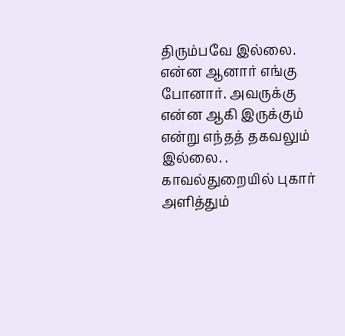திரும்பவே இல்லை. என்ன ஆனார் எங்கு போனார். அவருக்கு என்ன ஆகி இருக்கும் என்று எந்தத் தகவலும் இல்லை. . காவல்துறையில் புகார் அளித்தும்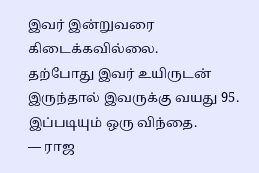இவர் இன்றுவரை கிடைக்கவில்லை.
தற்போது இவர் உயிருடன் இருந்தால் இவருக்கு வயது 95.
இப்படியும் ஒரு விந்தை.
— ராஜ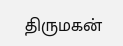திருமகன்